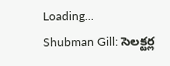Loading...
Shubman Gill: సెలక్టర్ల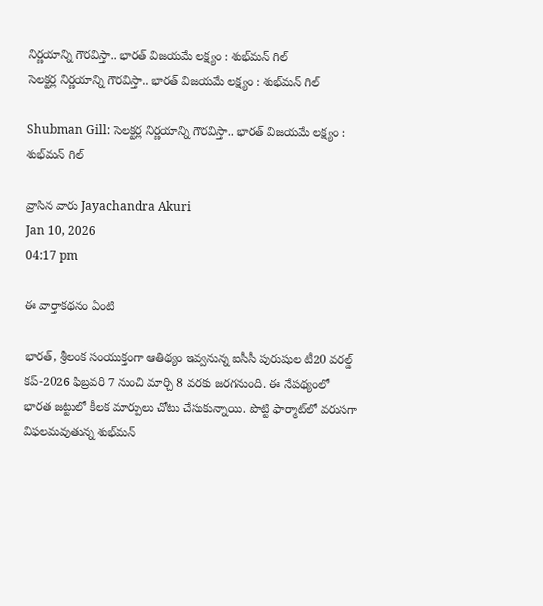నిర్ణయాన్ని గౌరవిస్తా.. భారత్‌ విజయమే లక్ష్యం : శుభ్‌మన్‌ గిల్
సెలక్టర్ల నిర్ణయాన్ని గౌరవిస్తా.. భారత్‌ విజయమే లక్ష్యం : శుభ్‌మన్‌ గిల్

Shubman Gill: సెలక్టర్ల నిర్ణయాన్ని గౌరవిస్తా.. భారత్‌ విజయమే లక్ష్యం : శుభ్‌మన్‌ గిల్

వ్రాసిన వారు Jayachandra Akuri
Jan 10, 2026
04:17 pm

ఈ వార్తాకథనం ఏంటి

భారత్‌, శ్రీలంక సంయుక్తంగా ఆతిథ్యం ఇవ్వనున్న ఐసీసీ పురుషుల టీ20 వరల్డ్‌ కప్‌-2026 ఫిబ్రవరి 7 నుంచి మార్చి 8 వరకు జరగనుంది. ఈ నేపథ్యంలో భారత జట్టులో కీలక మార్పులు చోటు చేసుకున్నాయి. పొట్టి ఫార్మాట్‌లో వరుసగా విఫలమవుతున్న శుభ్‌మన్‌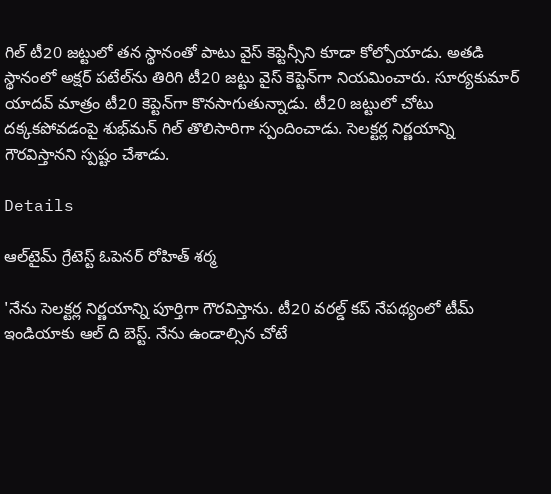గిల్‌ టీ20 జట్టులో తన స్థానంతో పాటు వైస్‌ కెప్టెన్సీని కూడా కోల్పోయాడు. అతడి స్థానంలో అక్షర్‌ పటేల్‌ను తిరిగి టీ20 జట్టు వైస్‌ కెప్టెన్‌గా నియమించారు. సూర్యకుమార్‌ యాదవ్‌ మాత్రం టీ20 కెప్టెన్‌గా కొనసాగుతున్నాడు. టీ20 జట్టులో చోటు దక్కకపోవడంపై శుభ్‌మన్‌ గిల్‌ తొలిసారిగా స్పందించాడు. సెలక్టర్ల నిర్ణయాన్ని గౌరవిస్తానని స్పష్టం చేశాడు.

Details

ఆల్‌టైమ్‌ గ్రేటెస్ట్‌ ఓపెనర్‌ రోహిత్‌ శర్మ

'నేను సెలక్టర్ల నిర్ణయాన్ని పూర్తిగా గౌరవిస్తాను. టీ20 వరల్డ్‌ కప్‌ నేపథ్యంలో టీమ్‌ ఇండియాకు ఆల్‌ ది బెస్ట్‌. నేను ఉండాల్సిన చోటే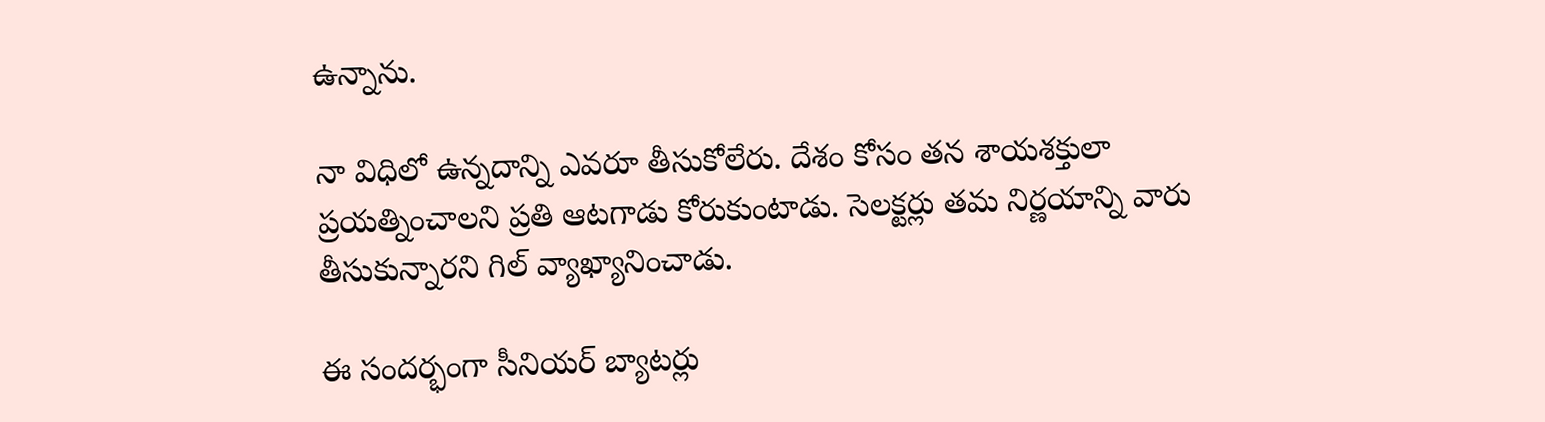ఉన్నాను.

నా విధిలో ఉన్నదాన్ని ఎవరూ తీసుకోలేరు. దేశం కోసం తన శాయశక్తులా ప్రయత్నించాలని ప్రతి ఆటగాడు కోరుకుంటాడు. సెలక్టర్లు తమ నిర్ణయాన్ని వారు తీసుకున్నారని గిల్‌ వ్యాఖ్యానించాడు.

ఈ సందర్భంగా సీనియర్‌ బ్యాటర్లు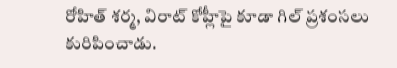రోహిత్‌ శర్మ, విరాట్‌ కోహ్లీపై కూడా గిల్‌ ప్రశంసలు కురిపించాడు.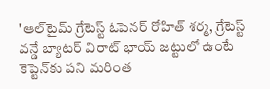'ఆల్‌టైమ్‌ గ్రేటెస్ట్‌ ఓపెనర్‌ రోహిత్‌ శర్మ, గ్రేటెస్ట్‌ వన్డే బ్యాటర్‌ విరాట్‌ భాయ్‌ జట్టులో ఉంటే కెప్టెన్‌కు పని మరింత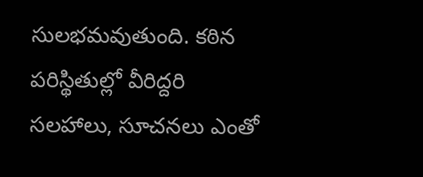సులభమవుతుంది. కఠిన పరిస్థితుల్లో వీరిద్దరి సలహాలు, సూచనలు ఎంతో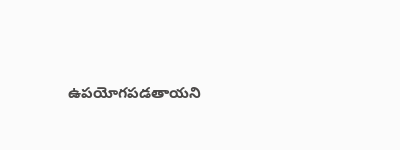ఉపయోగపడతాయని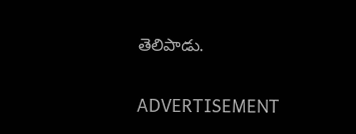తెలిపాడు.

ADVERTISEMENT